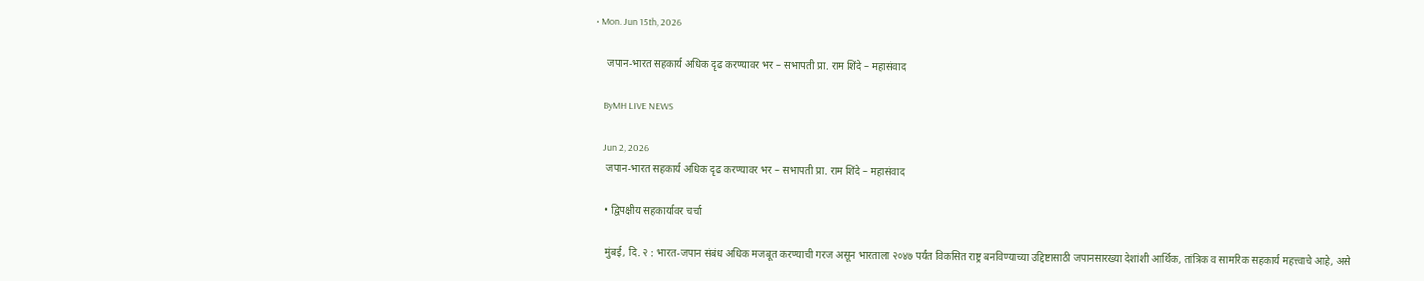• Mon. Jun 15th, 2026

    जपान-भारत सहकार्य अधिक दृढ करण्यावर भर – सभापती प्रा. राम शिंदे – महासंवाद

    ByMH LIVE NEWS

    Jun 2, 2026
    जपान-भारत सहकार्य अधिक दृढ करण्यावर भर – सभापती प्रा. राम शिंदे – महासंवाद

    • द्विपक्षीय सहकार्यावर चर्चा

    मुंबई, दि. २ : भारत-जपान संबंध अधिक मजबूत करण्याची गरज असून भारताला २०४७ पर्यंत विकसित राष्ट्र बनविण्याच्या उद्दिष्टासाठी जपानसारख्या देशांशी आर्थिक, तांत्रिक व सामरिक सहकार्य महत्त्वाचे आहे, असे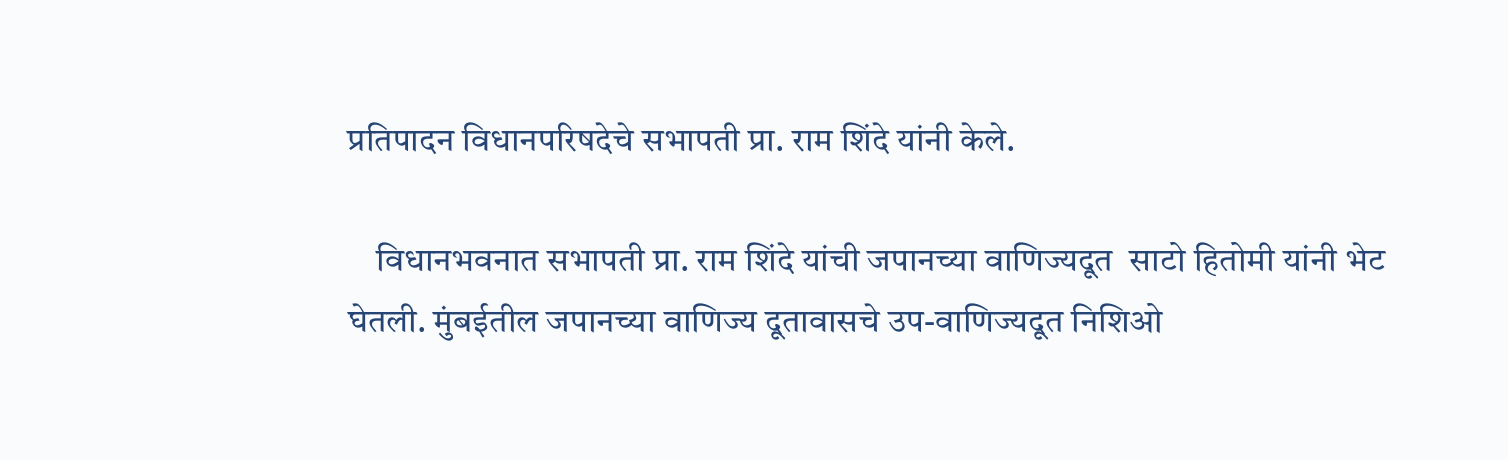प्रतिपादन विधानपरिषदेचे सभापती प्रा. राम शिंदे यांनी केले.

    विधानभवनात सभापती प्रा. राम शिंदे यांची जपानच्या वाणिज्यदूत  साटो हितोमी यांनी भेट घेतली. मुंबईतील जपानच्या वाणिज्य दूतावासचे उप-वाणिज्यदूत निशिओ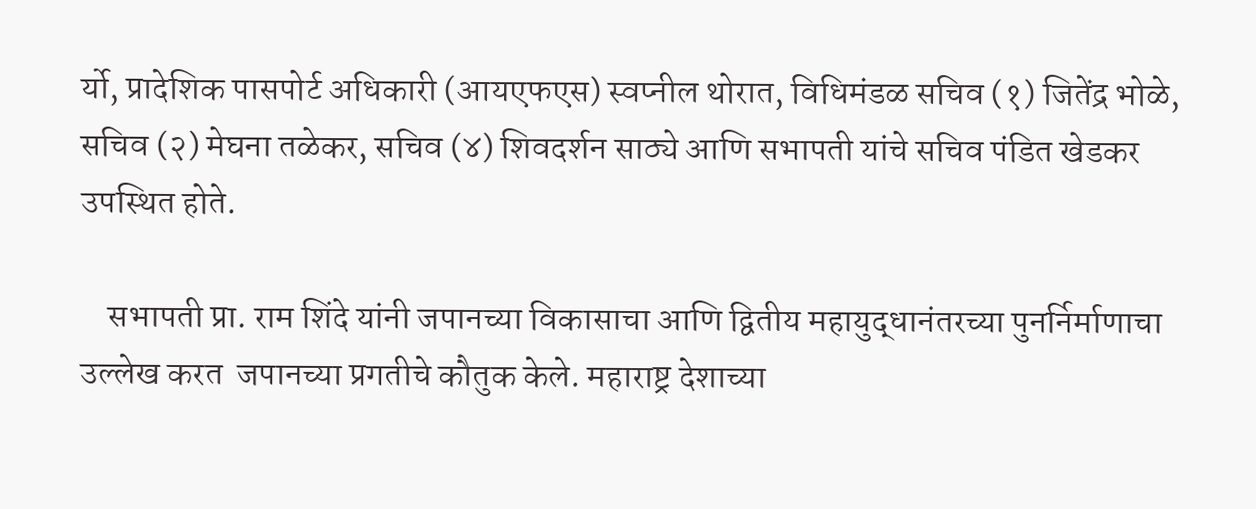र्यो, प्रादेशिक पासपोर्ट अधिकारी (आयएफएस) स्वप्नील थोरात, विधिमंडळ सचिव (१) जितेंद्र भोळे, सचिव (२) मेघना तळेकर, सचिव (४) शिवदर्शन साठ्ये आणि सभापती यांचे सचिव पंडित खेडकर उपस्थित होते.

    सभापती प्रा. राम शिंदे यांनी जपानच्या विकासाचा आणि द्वितीय महायुद्धानंतरच्या पुनर्निर्माणाचा उल्लेख करत  जपानच्या प्रगतीचे कौतुक केले. महाराष्ट्र देशाच्या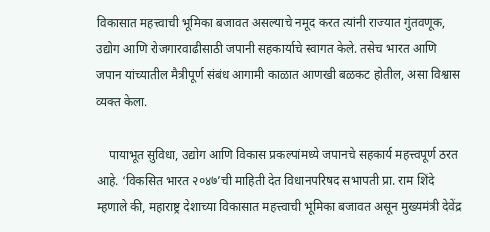विकासात महत्त्वाची भूमिका बजावत असल्याचे नमूद करत त्यांनी राज्यात गुंतवणूक, उद्योग आणि रोजगारवाढीसाठी जपानी सहकार्याचे स्वागत केले. तसेच भारत आणि जपान यांच्यातील मैत्रीपूर्ण संबंध आगामी काळात आणखी बळकट होतील, असा विश्वास  व्यक्त केला.

    पायाभूत सुविधा, उद्योग आणि विकास प्रकल्पांमध्ये जपानचे सहकार्य महत्त्वपूर्ण ठरत आहे. ‘विकसित भारत २०४७’ची माहिती देत विधानपरिषद सभापती प्रा. राम शिंदे म्हणाले की, महाराष्ट्र देशाच्या विकासात महत्त्वाची भूमिका बजावत असून मुख्यमंत्री देवेंद्र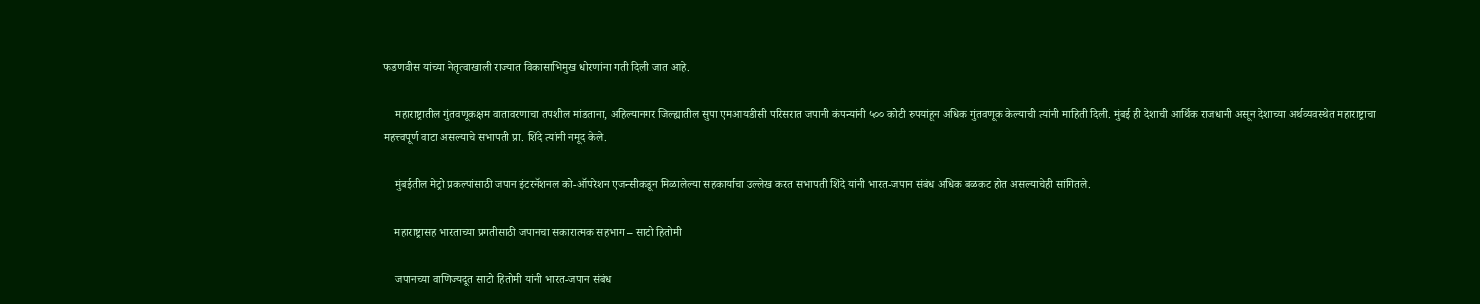फडणवीस यांच्या नेतृत्वाखाली राज्यात विकासाभिमुख धोरणांना गती दिली जात आहे.

    महाराष्ट्रातील गुंतवणूकक्षम वातावरणाचा तपशील मांडताना, अहिल्यानगर जिल्ह्यातील सुपा एमआयडीसी परिसरात जपानी कंपन्यांनी ५०० कोटी रुपयांहून अधिक गुंतवणूक केल्याची त्यांनी माहिती दिली. मुंबई ही देशाची आर्थिक राजधानी असून देशाच्या अर्थव्यवस्थेत महाराष्ट्राचा महत्त्वपूर्ण वाटा असल्याचे सभापती प्रा. शिंदे त्यांनी नमूद केले.

    मुंबईतील मेट्रो प्रकल्पांसाठी जपान इंटरनॅशनल को-ऑपरेशन एजन्सीकडून मिळालेल्या सहकार्याचा उल्लेख करत सभापती शिंदे यांनी भारत-जपान संबंध अधिक बळकट होत असल्याचेही सांगितले.

    महाराष्ट्रासह भारताच्या प्रगतीसाठी जपानचा सकारात्मक सहभाग – साटो हितोमी

    जपानच्या वाणिज्यदूत साटो हितोमी यांनी भारत-जपान संबंध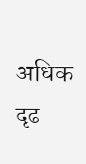अधिक दृढ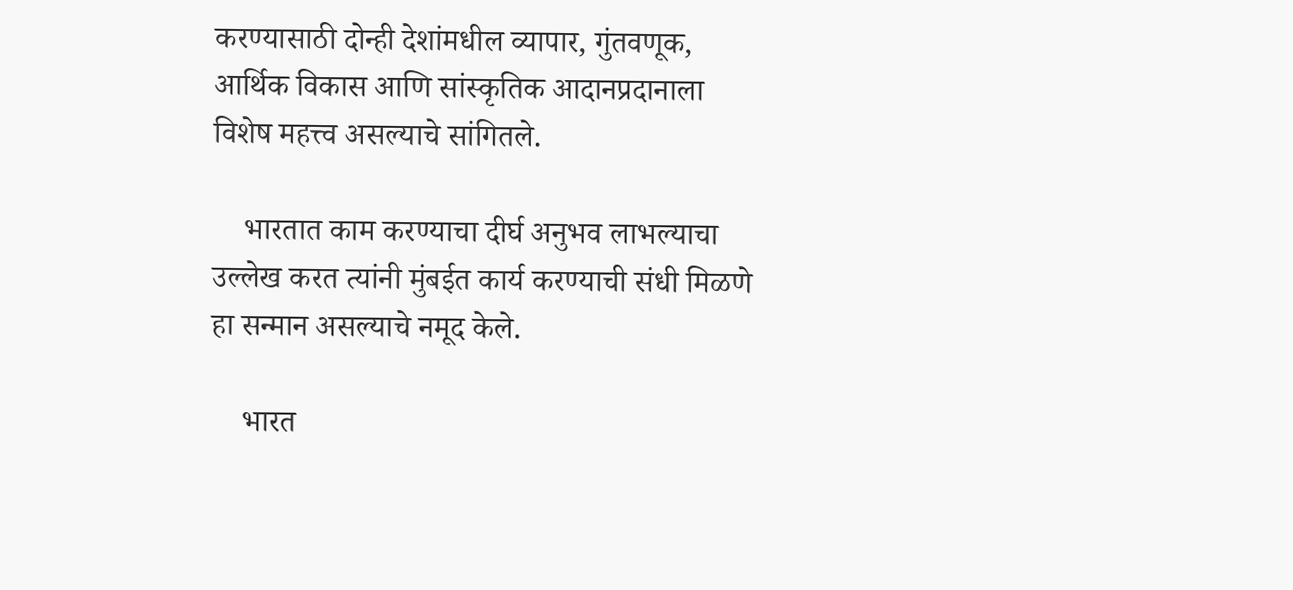करण्यासाठी दोन्ही देशांमधील व्यापार, गुंतवणूक, आर्थिक विकास आणि सांस्कृतिक आदानप्रदानाला विशेष महत्त्व असल्याचे सांगितले.

    भारतात काम करण्याचा दीर्घ अनुभव लाभल्याचा उल्लेख करत त्यांनी मुंबईत कार्य करण्याची संधी मिळणे हा सन्मान असल्याचे नमूद केले.

    भारत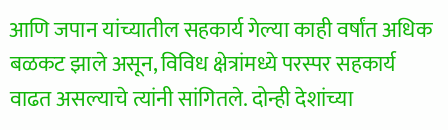आणि जपान यांच्यातील सहकार्य गेल्या काही वर्षांत अधिक बळकट झाले असून, विविध क्षेत्रांमध्ये परस्पर सहकार्य वाढत असल्याचे त्यांनी सांगितले. दोन्ही देशांच्या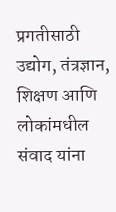प्रगतीसाठी उद्योग, तंत्रज्ञान, शिक्षण आणि लोकांमधील संवाद यांना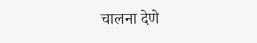चालना देणे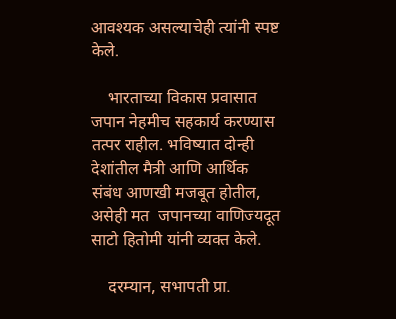आवश्यक असल्याचेही त्यांनी स्पष्ट केले.

    भारताच्या विकास प्रवासात जपान नेहमीच सहकार्य करण्यास तत्पर राहील. भविष्यात दोन्ही देशांतील मैत्री आणि आर्थिक संबंध आणखी मजबूत होतील, असेही मत  जपानच्या वाणिज्यदूत साटो हितोमी यांनी व्यक्त केले.

    दरम्यान, सभापती प्रा.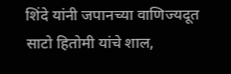शिंदे यांनी जपानच्या वाणिज्यदूत साटो हितोमी यांचे शाल,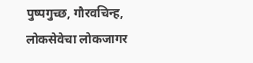पुष्पगुच्छ, गौरवचिन्ह, लोकसेवेचा लोकजागर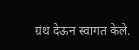ग्रंथ देऊन स्वागत केले.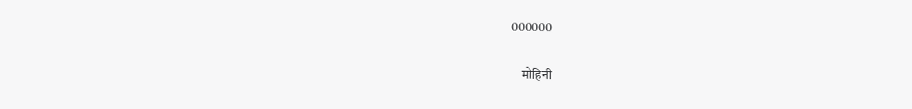000000

    मोहिनी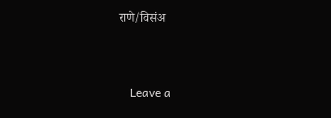राणे/विसंअ



    Leave a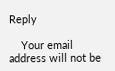Reply

    Your email address will not be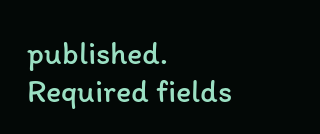published. Required fields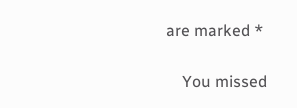are marked *

    You missed